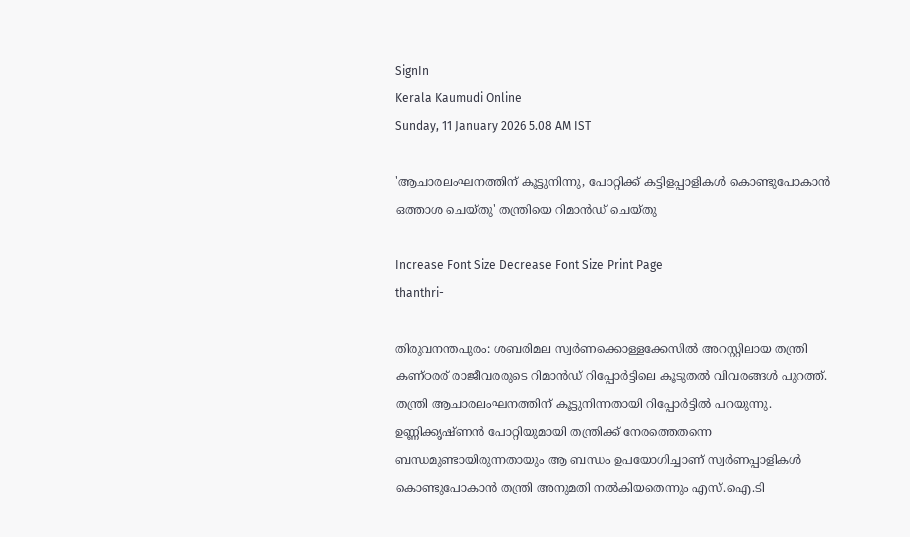SignIn
Kerala Kaumudi Online
Sunday, 11 January 2026 5.08 AM IST

'ആചാരലംഘനത്തിന് കൂട്ടുനിന്നു, പോറ്റിക്ക് കട്ടിളപ്പാളികൾ കൊണ്ടുപോകാൻ ഒത്താശ ചെയ്തു' തന്ത്രിയെ റിമാൻഡ് ചെയ്തു

Increase Font Size Decrease Font Size Print Page
thanthri-

തിരുവനന്തപുരം: ശബരിമല സ്വർണക്കൊള്ളക്കേസിൽ അറസ്റ്റിലായ തന്ത്രി കണ്ഠരര് രാജീവരരുടെ റിമാൻഡ് റിപ്പോർട്ടിലെ കൂടുതൽ വിവരങ്ങൾ പുറത്ത്. തന്ത്രി ആചാരലംഘനത്തിന് കൂട്ടുനിന്നതായി റിപ്പോർട്ടിൽ പറയുന്നു. ഉണ്ണിക്കൃഷ്ണൻ പോറ്റിയുമായി തന്ത്രിക്ക് നേരത്തെതന്നെ ബന്ധമുണ്ടായിരുന്നതായും ആ ബന്ധം ഉപയോഗിച്ചാണ് സ്വർണപ്പാളികൾ കൊണ്ടുപോകാൻ തന്ത്രി അനുമതി നൽകിയതെന്നും എസ്.ഐ.ടി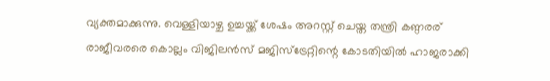വ്യക്തമാക്കുന്നു. വെള്ളിയാഴ്ച ഉച്ചയ്ക്ക് ശേഷം അറസ്റ്റ് ചെയ്ത തന്ത്രി കണ്ഠരര് രാജീവരരെ കൊല്ലം വിജിലൻസ് മജിസ്ട്രേറ്റിന്റെ കോടതിയിൽ ഹാജരാക്കി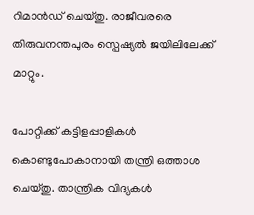റിമാൻഡ് ചെയ്തു. രാജീവരരെ തിരുവനന്തപുരം സ്പെഷ്യൽ ജയിലിലേക്ക് മാറ്റും.

പോറ്റിക്ക് കട്ടിളപ്പാളികൾ കൊണ്ടുപോകാനായി തന്ത്രി ഒത്താശ ചെയ്തു. താന്ത്രിക വിദ്യകൾ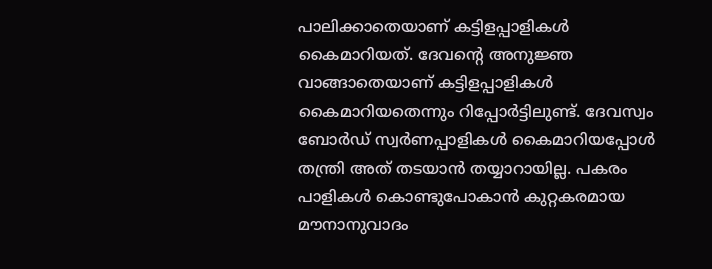പാലിക്കാതെയാണ് കട്ടിളപ്പാളികൾ കൈമാറിയത്. ദേവന്റെ അനുജ്ഞ വാങ്ങാതെയാണ് കട്ടിളപ്പാളികൾ കൈമാറിയതെന്നും റിപ്പോർട്ടിലുണ്ട്. ദേവസ്വം ബോർഡ് സ്വർണപ്പാളികൾ കൈമാറിയപ്പോൾ തന്ത്രി അത് തടയാൻ തയ്യാറായില്ല. പകരം പാളികൾ കൊണ്ടുപോകാൻ കുറ്റകരമായ മൗനാനുവാദം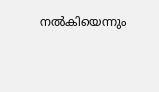നൽകിയെന്നും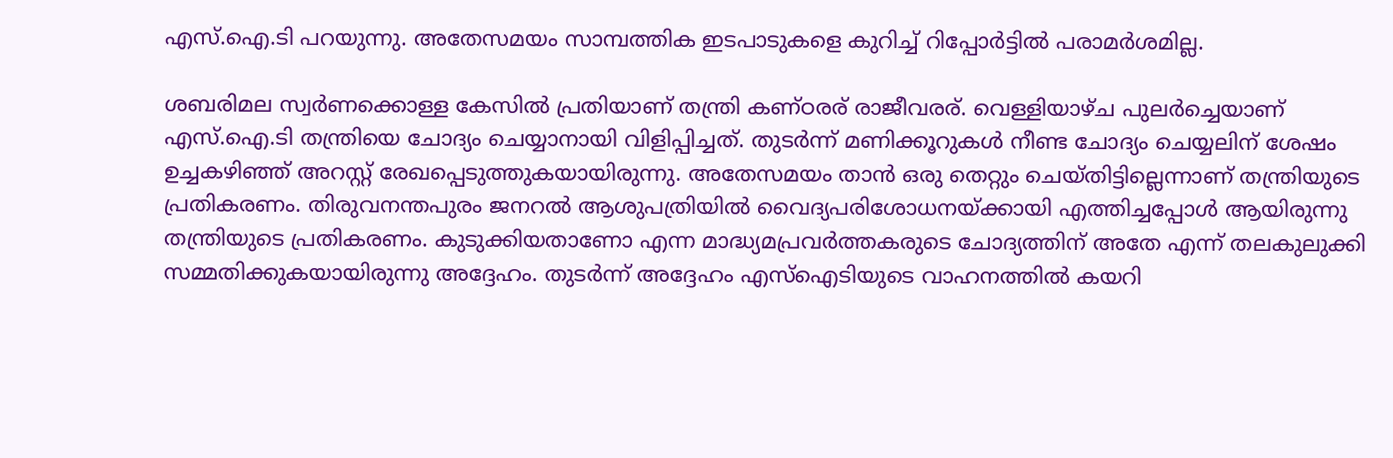എസ്.ഐ.ടി പറയുന്നു. അതേസമയം സാമ്പത്തിക ഇടപാടുകളെ കുറിച്ച് റിപ്പോർട്ടിൽ പരാമർശമില്ല.

ശബരിമല സ്വർണക്കൊള്ള കേസിൽ പ്രതിയാണ് തന്ത്രി കണ്ഠരര് രാജീവരര്. വെള്ളിയാഴ്ച പുലർച്ചെയാണ് എസ്.ഐ.ടി തന്ത്രിയെ ചോദ്യം ചെയ്യാനായി വിളിപ്പിച്ചത്. തുടർന്ന് മണിക്കൂറുകൾ നീണ്ട ചോദ്യം ചെയ്യലിന് ശേഷം ഉച്ചകഴിഞ്ഞ് അറസ്റ്റ് രേഖപ്പെടുത്തുകയായിരുന്നു. അതേസമയം താൻ ഒരു തെറ്റും ചെയ്തിട്ടില്ലെന്നാണ് തന്ത്രിയുടെ പ്രതികരണം. തിരുവനന്തപുരം ജനറൽ ആശുപത്രിയിൽ വൈദ്യപരിശോധനയ്ക്കായി എത്തിച്ചപ്പോൾ ആയിരുന്നു തന്ത്രിയുടെ പ്രതികരണം. കുടുക്കിയതാണോ എന്ന മാദ്ധ്യമപ്രവർത്തകരുടെ ചോദ്യത്തിന് അതേ എന്ന് തലകുലുക്കി സമ്മതിക്കുകയായിരുന്നു അദ്ദേഹം. തുടർന്ന് അദ്ദേഹം എസ്‌ഐടിയുടെ വാഹനത്തിൽ കയറി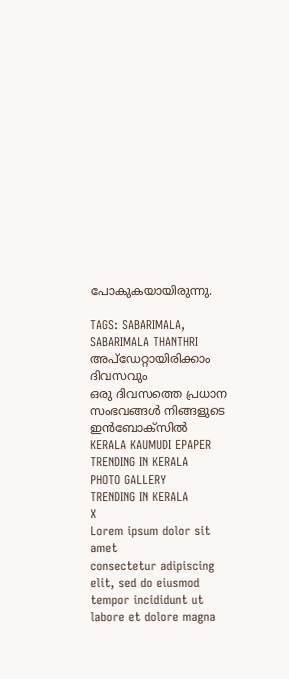പോകുകയായിരുന്നു.

TAGS: SABARIMALA, SABARIMALA THANTHRI
അപ്ഡേറ്റായിരിക്കാം ദിവസവും
ഒരു ദിവസത്തെ പ്രധാന സംഭവങ്ങൾ നിങ്ങളുടെ ഇൻബോക്സിൽ
KERALA KAUMUDI EPAPER
TRENDING IN KERALA
PHOTO GALLERY
TRENDING IN KERALA
X
Lorem ipsum dolor sit amet
consectetur adipiscing elit, sed do eiusmod tempor incididunt ut labore et dolore magna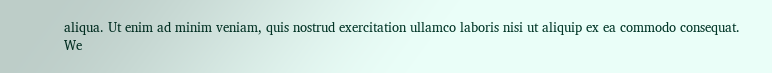aliqua. Ut enim ad minim veniam, quis nostrud exercitation ullamco laboris nisi ut aliquip ex ea commodo consequat.
We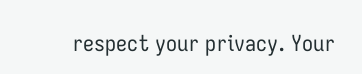respect your privacy. Your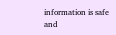information is safe and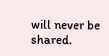will never be shared.